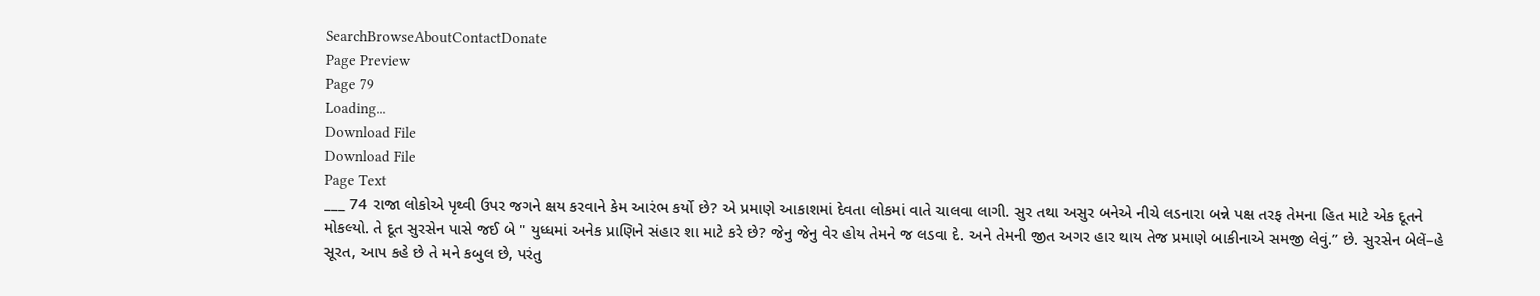SearchBrowseAboutContactDonate
Page Preview
Page 79
Loading...
Download File
Download File
Page Text
___ 74 રાજા લોકોએ પૃથ્વી ઉપર જગને ક્ષય કરવાને કેમ આરંભ કર્યો છે? એ પ્રમાણે આકાશમાં દેવતા લોકમાં વાતે ચાલવા લાગી. સુર તથા અસુર બનેએ નીચે લડનારા બન્ને પક્ષ તરફ તેમના હિત માટે એક દૂતને મોકલ્યો. તે દૂત સુરસેન પાસે જઈ બે " યુધ્ધમાં અનેક પ્રાણિને સંહાર શા માટે કરે છે? જેનુ જેનુ વેર હોય તેમને જ લડવા દે. અને તેમની જીત અગર હાર થાય તેજ પ્રમાણે બાકીનાએ સમજી લેવું.” છે. સુરસેન બેલેં–હે સૂરત, આપ કહે છે તે મને કબુલ છે, પરંતુ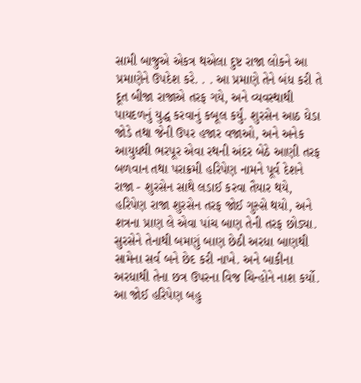સામી બાજુએ એકત્ર થએલા દુષ્ટ રાજા લોકને આ પ્રમાણેને ઉપદેશ કરે. . . આ પ્રમાણે તેને બંધ કરી તે દૂત બીજા રાજાએ તરફ ગયે, અને વ્યવસ્થાથી પાયદળનું યુદ્ધ કરવાનું કબૂલ કર્યું. શુરસેન આઠ ઘેડા જોડે તથા જેની ઉપર હજાર વજાઓ, અને અનેક આયુધથી ભરપૂર એવા રથની અંદર બેઠે આણી તરફ બળવાન તથા પરાક્રમી હરિપેણ નામને પૂર્વ દેશને રાજા - શુરસેન સાથે લડાઈ કરવા તૈયાર થયે, હરિપેણ રાજા શુરસેન તરફ જોઈ ગુસ્સે થયો, અને શત્રના પ્રાણ લે એવા પાંચ બાણ તેની તરફ છોડ્યા. સુરસેને તેનાથી બમણું બાણ છેઠી અરધા બાણથી સામેના સર્વ બને છેદ કરી નાખે. અને બાકીના અરધાથી તેના છત્ર ઉપરના વિજ ચિન્હોને નાશ કર્યો. આ જોઈ હરિપેણ બહુ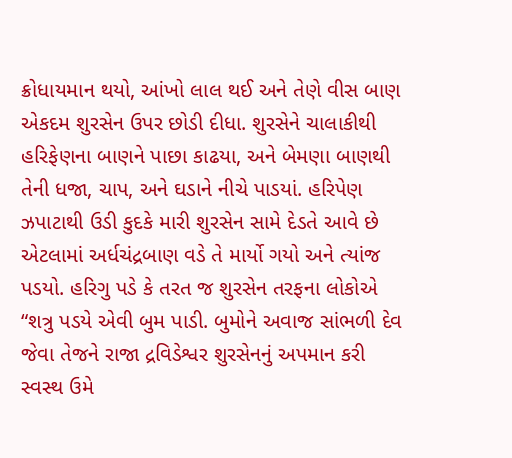ક્રોધાયમાન થયો, આંખો લાલ થઈ અને તેણે વીસ બાણ એકદમ શુરસેન ઉપર છોડી દીધા. શુરસેને ચાલાકીથી હરિફેણના બાણને પાછા કાઢયા, અને બેમણા બાણથી તેની ધજા, ચાપ, અને ઘડાને નીચે પાડયાં. હરિપેણ ઝપાટાથી ઉડી કુદકે મારી શુરસેન સામે દેડતે આવે છે એટલામાં અર્ધચંદ્રબાણ વડે તે માર્યો ગયો અને ત્યાંજ પડયો. હરિગુ પડે કે તરત જ શુરસેન તરફના લોકોએ “શત્રુ પડયે એવી બુમ પાડી. બુમોને અવાજ સાંભળી દેવ જેવા તેજને રાજા દ્રવિડેશ્વર શુરસેનનું અપમાન કરી સ્વસ્થ ઉમે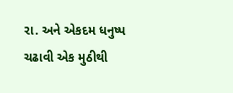રા. અને એકદમ ધનુષ્પ ચઢાવી એક મુઠીથી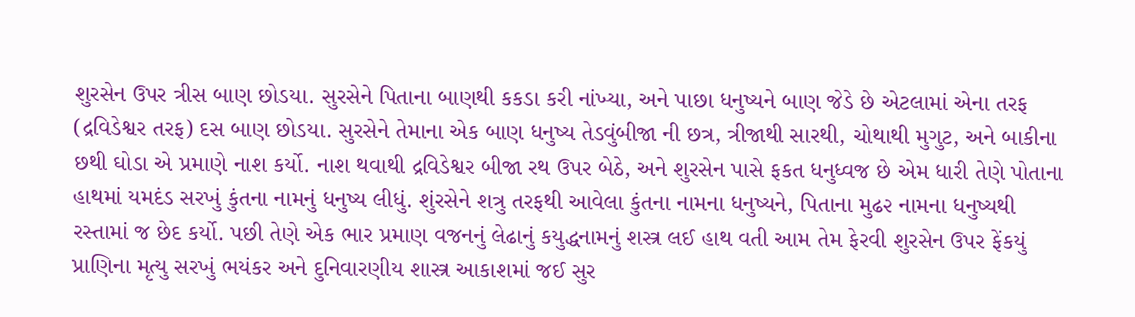શુરસેન ઉપર ત્રીસ બાણ છોડયા. સુરસેને પિતાના બાણથી કકડા કરી નાંખ્યા, અને પાછા ધનુષ્યને બાણ જેડે છે એટલામાં એના તરફ (દ્રવિડેશ્વર તરફ) દસ બાણ છોડયા. સુરસેને તેમાના એક બાણ ધનુષ્ય તેડવુંબીજા ની છત્ર, ત્રીજાથી સારથી, ચોથાથી મુગુટ, અને બાકીના છથી ઘોડા એ પ્રમાણે નાશ કર્યો. નાશ થવાથી દ્રવિડેશ્વર બીજા રથ ઉપર બેઠે, અને શુરસેન પાસે ફકત ધનુધ્વજ છે એમ ધારી તેણે પોતાના હાથમાં યમદંડ સરખું કુંતના નામનું ધનુષ્ય લીધું. શુંરસેને શત્રુ તરફથી આવેલા કુંતના નામના ધનુષ્યને, પિતાના મુઢ૨ નામના ધનુષ્યથી રસ્તામાં જ છેદ કર્યો. પછી તેણે એક ભાર પ્રમાણ વજનનું લેઢાનું કયુદ્ધનામનું શસ્ત્ર લઈ હાથ વતી આમ તેમ ફેરવી શુરસેન ઉપર ફેંકયું પ્રાણિના મૃત્યુ સરખું ભયંકર અને દુનિવારણીય શાસ્ત્ર આકાશમાં જઈ સુર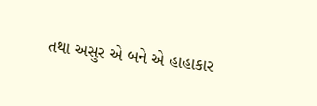તથા અસુર એ બને એ હાહાકાર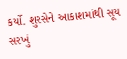કર્યો. શુરસેને આકાશમાંથી સૂય સરખું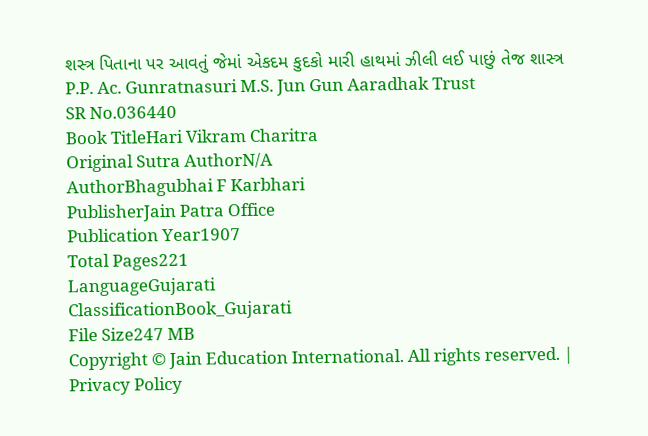શસ્ત્ર પિતાના પર આવતું જેમાં એકદમ કુદકો મારી હાથમાં ઝીલી લઈ પાછું તેજ શાસ્ત્ર P.P. Ac. Gunratnasuri M.S. Jun Gun Aaradhak Trust
SR No.036440
Book TitleHari Vikram Charitra
Original Sutra AuthorN/A
AuthorBhagubhai F Karbhari
PublisherJain Patra Office
Publication Year1907
Total Pages221
LanguageGujarati
ClassificationBook_Gujarati
File Size247 MB
Copyright © Jain Education International. All rights reserved. | Privacy Policy